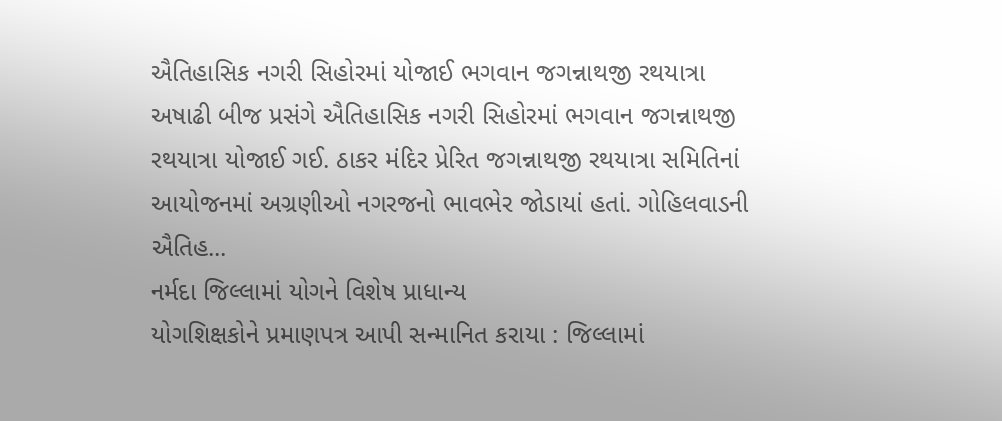ઐતિહાસિક નગરી સિહોરમાં યોજાઈ ભગવાન જગન્નાથજી રથયાત્રા
અષાઢી બીજ પ્રસંગે ઐતિહાસિક નગરી સિહોરમાં ભગવાન જગન્નાથજી રથયાત્રા યોજાઈ ગઈ. ઠાકર મંદિર પ્રેરિત જગન્નાથજી રથયાત્રા સમિતિનાં આયોજનમાં અગ્રણીઓ નગરજનો ભાવભેર જોડાયાં હતાં. ગોહિલવાડની ઐતિહ...
નર્મદા જિલ્લામાં યોગને વિશેષ પ્રાધાન્ય
યોગશિક્ષકોને પ્રમાણપત્ર આપી સન્માનિત કરાયા : જિલ્લામાં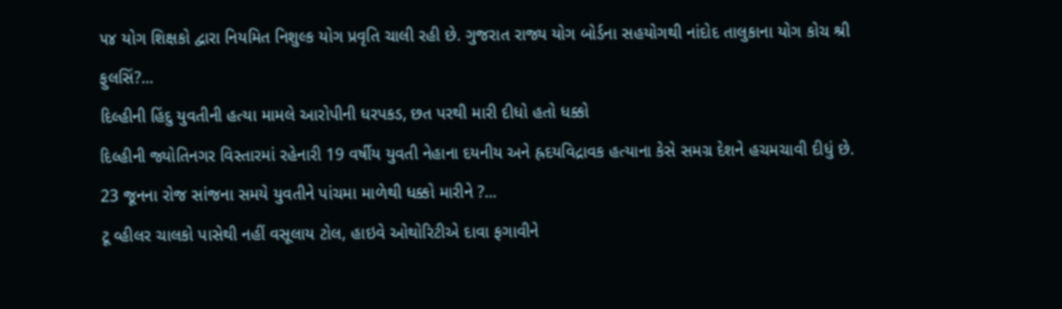૫૪ યોગ શિક્ષકો દ્વારા નિયમિત નિશુલ્ક યોગ પ્રવૃતિ ચાલી રહી છે. ગુજરાત રાજ્ય યોગ બોર્ડના સહયોગથી નાંદોદ તાલુકાના યોગ કોચ શ્રી ફુલસિં?...
દિલ્હીની હિંદુ યુવતીની હત્યા મામલે આરોપીની ધરપકડ, છત પરથી મારી દીધો હતો ધક્કો
દિલ્હીની જ્યોતિનગર વિસ્તારમાં રહેનારી 19 વર્ષીય યુવતી નેહાના દયનીય અને હ્રદયવિદ્રાવક હત્યાના કેસે સમગ્ર દેશને હચમચાવી દીધું છે. 23 જૂનના રોજ સાંજના સમયે યુવતીને પાંચમા માળેથી ધક્કો મારીને ?...
ટૂ વ્હીલર ચાલકો પાસેથી નહીં વસૂલાય ટોલ, હાઇવે ઓથોરિટીએ દાવા ફગાવીને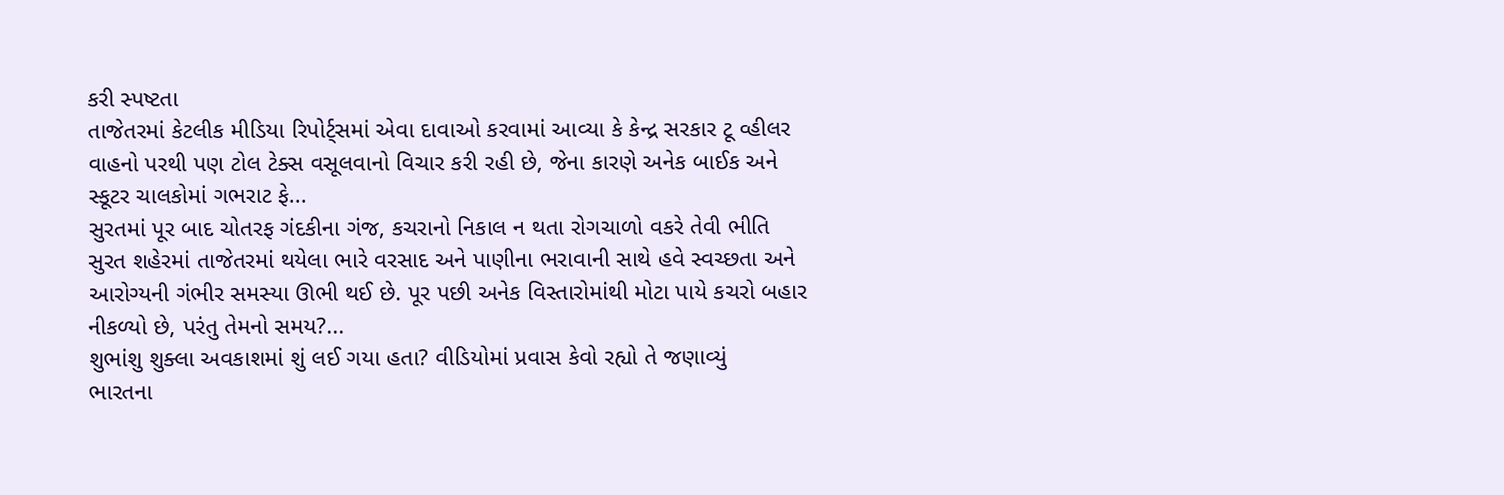કરી સ્પષ્ટતા
તાજેતરમાં કેટલીક મીડિયા રિપોર્ટ્સમાં એવા દાવાઓ કરવામાં આવ્યા કે કેન્દ્ર સરકાર ટૂ વ્હીલર વાહનો પરથી પણ ટોલ ટેક્સ વસૂલવાનો વિચાર કરી રહી છે, જેના કારણે અનેક બાઈક અને સ્કૂટર ચાલકોમાં ગભરાટ ફે...
સુરતમાં પૂર બાદ ચોતરફ ગંદકીના ગંજ, કચરાનો નિકાલ ન થતા રોગચાળો વકરે તેવી ભીતિ
સુરત શહેરમાં તાજેતરમાં થયેલા ભારે વરસાદ અને પાણીના ભરાવાની સાથે હવે સ્વચ્છતા અને આરોગ્યની ગંભીર સમસ્યા ઊભી થઈ છે. પૂર પછી અનેક વિસ્તારોમાંથી મોટા પાયે કચરો બહાર નીકળ્યો છે, પરંતુ તેમનો સમય?...
શુભાંશુ શુક્લા અવકાશમાં શું લઈ ગયા હતા? વીડિયોમાં પ્રવાસ કેવો રહ્યો તે જણાવ્યું
ભારતના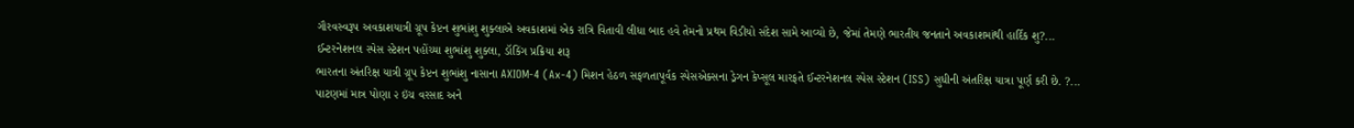ગૌરવસ્વરૂપ અવકાશયાત્રી ગ્રૂપ કેપ્ટન શુભાંશુ શુક્લાએ અવકાશમાં એક રાત્રિ વિતાવી લીધા બાદ હવે તેમનો પ્રથમ વિડીયો સંદેશ સામે આવ્યો છે, જેમાં તેમણે ભારતીય જનતાને અવકાશમાંથી હાર્દિક શુ?...
ઈન્ટરનેશનલ સ્પેસ સ્ટેશન પહોંચ્યા શુભાંશુ શુક્લા, ડૉકિંગ પ્રક્રિયા શરૂ
ભારતના અંતરિક્ષ યાત્રી ગ્રૂપ કેપ્ટન શુભાંશુ નાસાના AXIOM-4 (Ax-4) મિશન હેઠળ સફળતાપૂર્વક સ્પેસએક્સના ડ્રેગન કેપ્સૂલ મારફતે ઈન્ટરનેશનલ સ્પેસ સ્ટેશન (ISS) સુધીની અંતરિક્ષ યાત્રા પૂર્ણ કરી છે. ?...
પાટણમાં માત્ર પોણા ૨ ઇંચ વરસાદ અને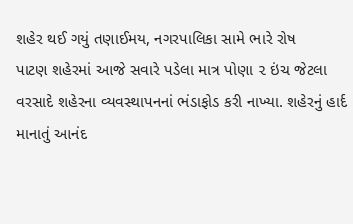શહેર થઈ ગયું તણાઈમય, નગરપાલિકા સામે ભારે રોષ
પાટણ શહેરમાં આજે સવારે પડેલા માત્ર પોણા ૨ ઇંચ જેટલા વરસાદે શહેરના વ્યવસ્થાપનનાં ભંડાફોડ કરી નાખ્યા. શહેરનું હાર્દ માનાતું આનંદ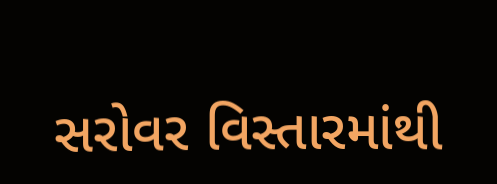સરોવર વિસ્તારમાંથી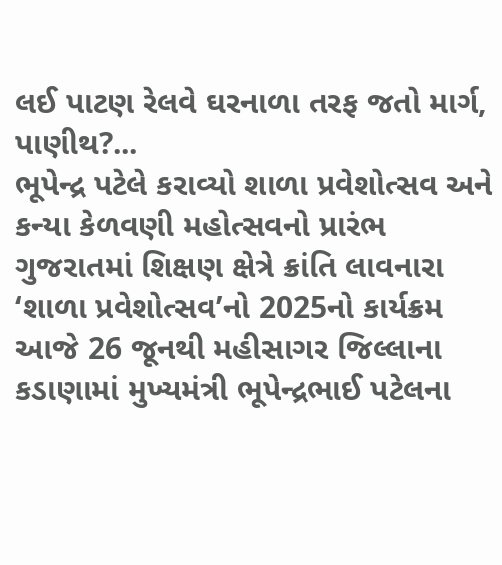લઈ પાટણ રેલવે ઘરનાળા તરફ જતો માર્ગ, પાણીથ?...
ભૂપેન્દ્ર પટેલે કરાવ્યો શાળા પ્રવેશોત્સવ અને કન્યા કેળવણી મહોત્સવનો પ્રારંભ
ગુજરાતમાં શિક્ષણ ક્ષેત્રે ક્રાંતિ લાવનારા ‘શાળા પ્રવેશોત્સવ’નો 2025નો કાર્યક્રમ આજે 26 જૂનથી મહીસાગર જિલ્લાના કડાણામાં મુખ્યમંત્રી ભૂપેન્દ્રભાઈ પટેલના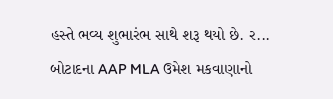હસ્તે ભવ્ય શુભારંભ સાથે શરૂ થયો છે. ર...
બોટાદના AAP MLA ઉમેશ મકવાણાનો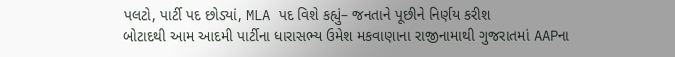પલટો, પાર્ટી પદ છોડ્યાં, MLA પદ વિશે કહ્યું– જનતાને પૂછીને નિર્ણય કરીશ
બોટાદથી આમ આદમી પાર્ટીના ધારાસભ્ય ઉમેશ મકવાણાના રાજીનામાથી ગુજરાતમાં AAPના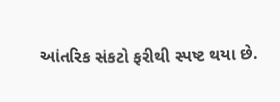આંતરિક સંકટો ફરીથી સ્પષ્ટ થયા છે.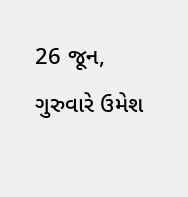26 જૂન, ગુરુવારે ઉમેશ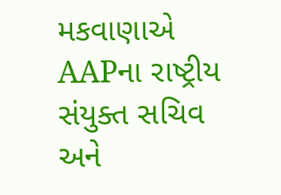મકવાણાએ AAPના રાષ્ટ્રીય સંયુક્ત સચિવ અને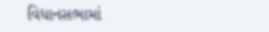વિધાનસભામાં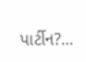પાર્ટીન?...